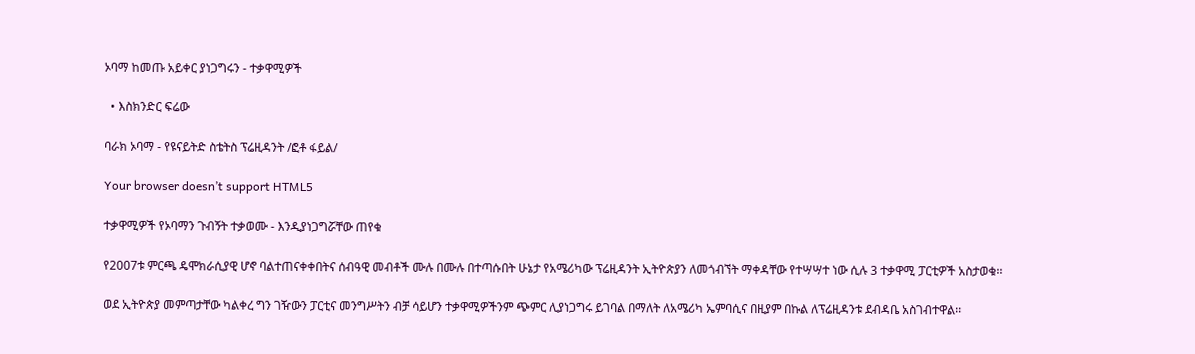ኦባማ ከመጡ አይቀር ያነጋግሩን - ተቃዋሚዎች

  • እስክንድር ፍሬው

ባራክ ኦባማ - የዩናይትድ ስቴትስ ፕሬዚዳንት /ፎቶ ፋይል/

Your browser doesn’t support HTML5

ተቃዋሚዎች የኦባማን ጉብኝት ተቃወሙ - እንዲያነጋግሯቸው ጠየቁ

የ2007ቱ ምርጫ ዴሞክራሲያዊ ሆኖ ባልተጠናቀቀበትና ሰብዓዊ መብቶች ሙሉ በሙሉ በተጣሱበት ሁኔታ የአሜሪካው ፕሬዚዳንት ኢትዮጵያን ለመጎብኘት ማቀዳቸው የተሣሣተ ነው ሲሉ 3 ተቃዋሚ ፓርቲዎች አስታወቁ፡፡

ወደ ኢትዮጵያ መምጣታቸው ካልቀረ ግን ገዥውን ፓርቲና መንግሥትን ብቻ ሳይሆን ተቃዋሚዎችንም ጭምር ሊያነጋግሩ ይገባል በማለት ለአሜሪካ ኤምባሲና በዚያም በኩል ለፕሬዚዳንቱ ደብዳቤ አስገብተዋል፡፡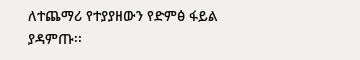ለተጨማሪ የተያያዘውን የድምፅ ፋይል ያዳምጡ፡፡